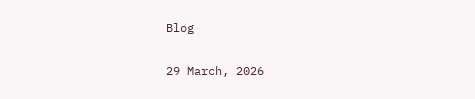Blog

29 March, 2026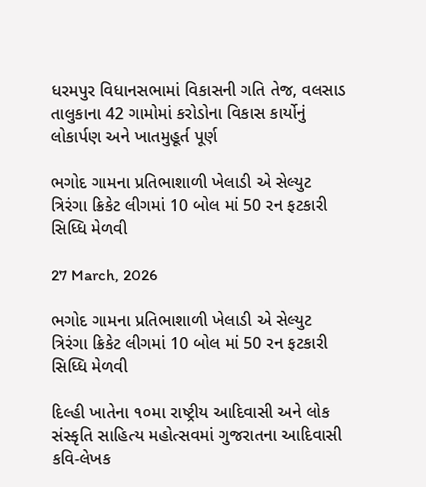ધરમપુર વિધાનસભામાં વિકાસની ગતિ તેજ, વલસાડ તાલુકાના 42 ગામોમાં કરોડોના વિકાસ કાર્યોનું લોકાર્પણ અને ખાતમુહૂર્ત પૂર્ણ

ભગોદ ગામના પ્રતિભાશાળી ખેલાડી એ સેલ્યુટ ત્રિરંગા ક્રિકેટ લીગમાં 10 બોલ માં 50 રન ફટકારી સિધ્ધિ મેળવી

27 March, 2026

ભગોદ ગામના પ્રતિભાશાળી ખેલાડી એ સેલ્યુટ ત્રિરંગા ક્રિકેટ લીગમાં 10 બોલ માં 50 રન ફટકારી સિધ્ધિ મેળવી

દિલ્હી ખાતેના ૧૦મા રાષ્ટ્રીય આદિવાસી અને લોક સંસ્કૃતિ સાહિત્ય મહોત્સવમાં ગુજરાતના આદિવાસી કવિ-લેખક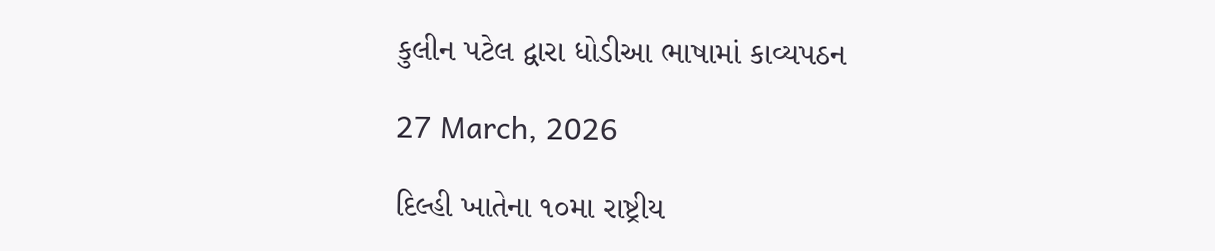કુલીન પટેલ દ્વારા ધોડીઆ ભાષામાં કાવ્યપઠન

27 March, 2026

દિલ્હી ખાતેના ૧૦મા રાષ્ટ્રીય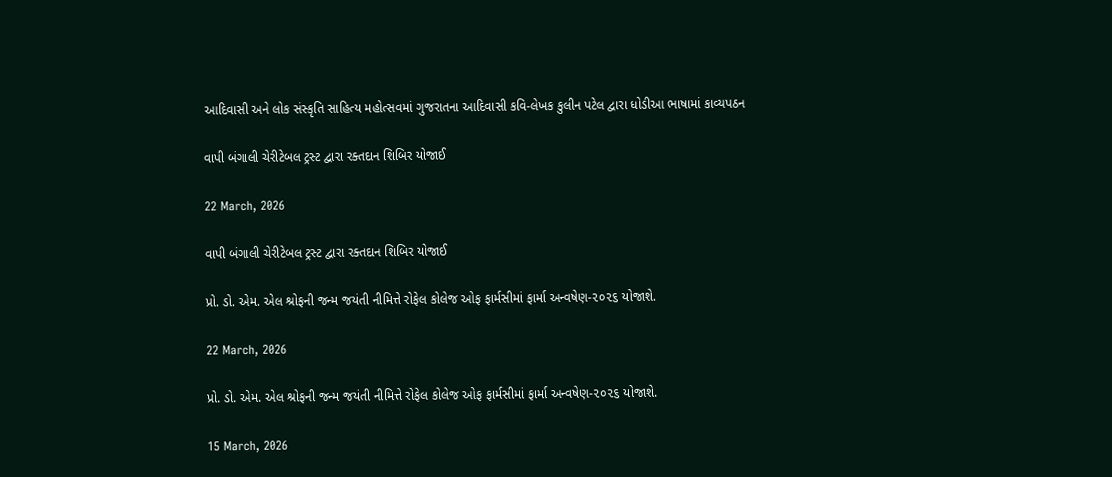આદિવાસી અને લોક સંસ્કૃતિ સાહિત્ય મહોત્સવમાં ગુજરાતના આદિવાસી કવિ-લેખક કુલીન પટેલ દ્વારા ધોડીઆ ભાષામાં કાવ્યપઠન

વાપી બંગાલી ચેરીટેબલ ટ્રસ્ટ દ્વારા રક્તદાન શિબિર યોજાઈ

22 March, 2026

વાપી બંગાલી ચેરીટેબલ ટ્રસ્ટ દ્વારા રક્તદાન શિબિર યોજાઈ

પ્રો. ડો. એમ. એલ શ્રોફની જન્મ જયંતી નીમિત્તે રોફેલ કોલેજ ઓફ ફાર્મસીમાં ફાર્મા અન્વષેણ-૨૦૨૬ યોજાશે.

22 March, 2026

પ્રો. ડો. એમ. એલ શ્રોફની જન્મ જયંતી નીમિત્તે રોફેલ કોલેજ ઓફ ફાર્મસીમાં ફાર્મા અન્વષેણ-૨૦૨૬ યોજાશે.

15 March, 2026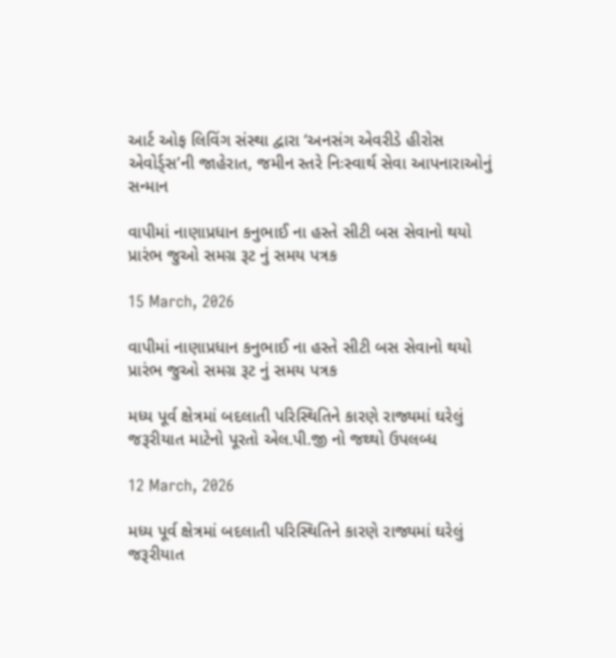આર્ટ ઓફ લિવિંગ સંસ્થા દ્વારા ‘અનસંગ એવરીડે હીરોસ એવોર્ડ્સ’ની જાહેરાત, જમીન સ્તરે નિઃસ્વાર્થ સેવા આપનારાઓનું સન્માન

વાપીમાં નાણાપ્રધાન કનુભાઈ ના હસ્તે સીટી બસ સેવાનો થયો પ્રારંભ જુઓ સમગ્ર રૂટ નું સમય પત્રક

15 March, 2026

વાપીમાં નાણાપ્રધાન કનુભાઈ ના હસ્તે સીટી બસ સેવાનો થયો પ્રારંભ જુઓ સમગ્ર રૂટ નું સમય પત્રક

મધ્ય પૂર્વ ક્ષેત્રમાં બદલાતી પરિસ્થિતિને કારણે રાજ્યમાં ઘરેલું જરૂરીયાત માટેનો પૂરતો એલ.પી.જી નો જથ્થો ઉપલબ્ધ

12 March, 2026

મધ્ય પૂર્વ ક્ષેત્રમાં બદલાતી પરિસ્થિતિને કારણે રાજ્યમાં ઘરેલું જરૂરીયાત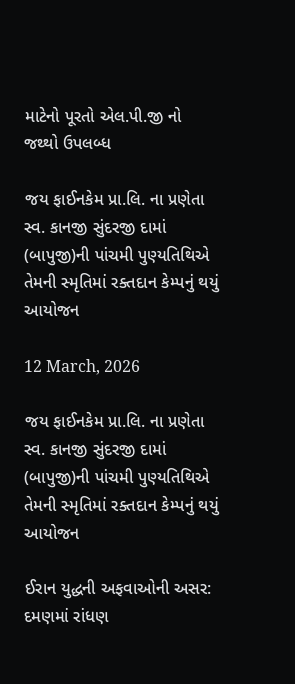માટેનો પૂરતો એલ.પી.જી નો જથ્થો ઉપલબ્ધ

જય ફાઈનકેમ પ્રા.લિ. ના પ્રણેતા સ્વ. કાનજી સુંદરજી દામાં (બાપુજી)ની પાંચમી પુણ્યતિથિએ તેમની સ્મૃતિમાં રક્તદાન કેમ્પનું થયું આયોજન

12 March, 2026

જય ફાઈનકેમ પ્રા.લિ. ના પ્રણેતા સ્વ. કાનજી સુંદરજી દામાં (બાપુજી)ની પાંચમી પુણ્યતિથિએ તેમની સ્મૃતિમાં રક્તદાન કેમ્પનું થયું આયોજન

ઈરાન યુદ્ધની અફવાઓની અસર: દમણમાં રાંધણ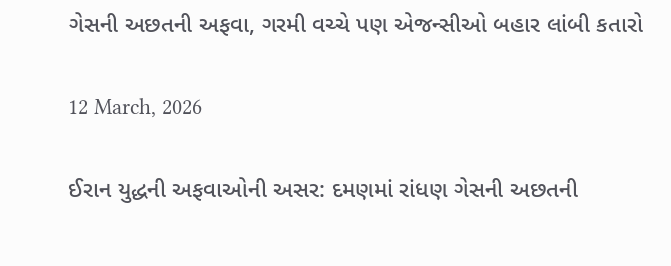ગેસની અછતની અફવા, ગરમી વચ્ચે પણ એજન્સીઓ બહાર લાંબી કતારો

12 March, 2026

ઈરાન યુદ્ધની અફવાઓની અસર: દમણમાં રાંધણ ગેસની અછતની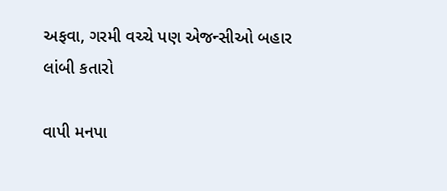અફવા, ગરમી વચ્ચે પણ એજન્સીઓ બહાર લાંબી કતારો

વાપી મનપા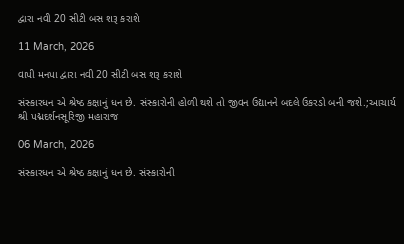દ્વારા નવી 20 સીટી બસ શરૂ કરાશે

11 March, 2026

વાપી મનપા દ્વારા નવી 20 સીટી બસ શરૂ કરાશે

સંસ્કારધન એ શ્રેષ્ઠ કક્ષાનું ધન છે. સંસ્કારોની હોળી થશે તો જીવન ઉદ્યાનને બદલે ઉકરડો બની જશે.;આચાર્ય શ્રી પદ્મદર્શનસૂરિજી મહારાજ

06 March, 2026

સંસ્કારધન એ શ્રેષ્ઠ કક્ષાનું ધન છે. સંસ્કારોની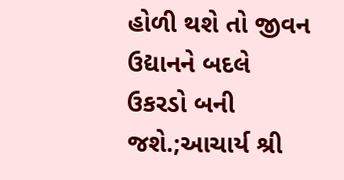હોળી થશે તો જીવન ઉદ્યાનને બદલે ઉકરડો બની જશે.;આચાર્ય શ્રી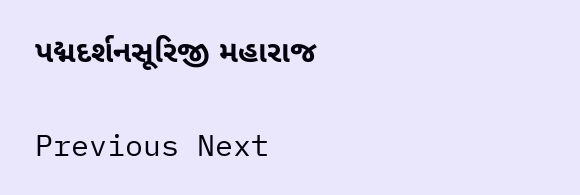પદ્મદર્શનસૂરિજી મહારાજ

Previous Next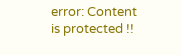error: Content is protected !!